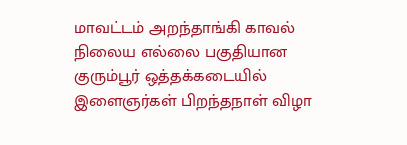மாவட்டம் அறந்தாங்கி காவல் நிலைய எல்லை பகுதியான குரும்பூர் ஒத்தக்கடையில் இளைஞர்கள் பிறந்தநாள் விழா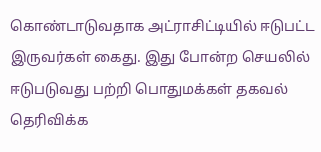கொண்டாடுவதாக அட்ராசிட்டியில் ஈடுபட்ட இருவர்கள் கைது. இது போன்ற செயலில் ஈடுபடுவது பற்றி பொதுமக்கள் தகவல் தெரிவிக்க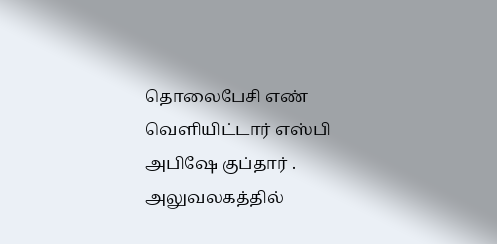தொலைபேசி எண் வெளியிட்டார் எஸ்பி அபிஷே குப்தார் . அலுவலகத்தில்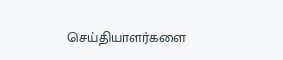செய்தியாளர்களை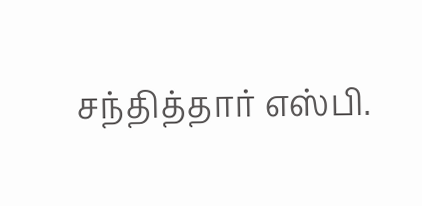சந்தித்தார் எஸ்பி.